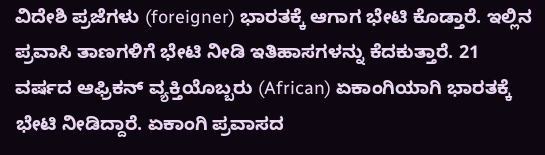ವಿದೇಶಿ ಪ್ರಜೆಗಳು (foreigner) ಭಾರತಕ್ಕೆ ಆಗಾಗ ಭೇಟಿ ಕೊಡ್ತಾರೆ. ಇಲ್ಲಿನ ಪ್ರವಾಸಿ ತಾಣಗಳಿಗೆ ಭೇಟಿ ನೀಡಿ ಇತಿಹಾಸಗಳನ್ನು ಕೆದಕುತ್ತಾರೆ. 21 ವರ್ಷದ ಆಫ್ರಿಕನ್ ವ್ಯಕ್ತಿಯೊಬ್ಬರು (African) ಏಕಾಂಗಿಯಾಗಿ ಭಾರತಕ್ಕೆ ಭೇಟಿ ನೀಡಿದ್ದಾರೆ. ಏಕಾಂಗಿ ಪ್ರವಾಸದ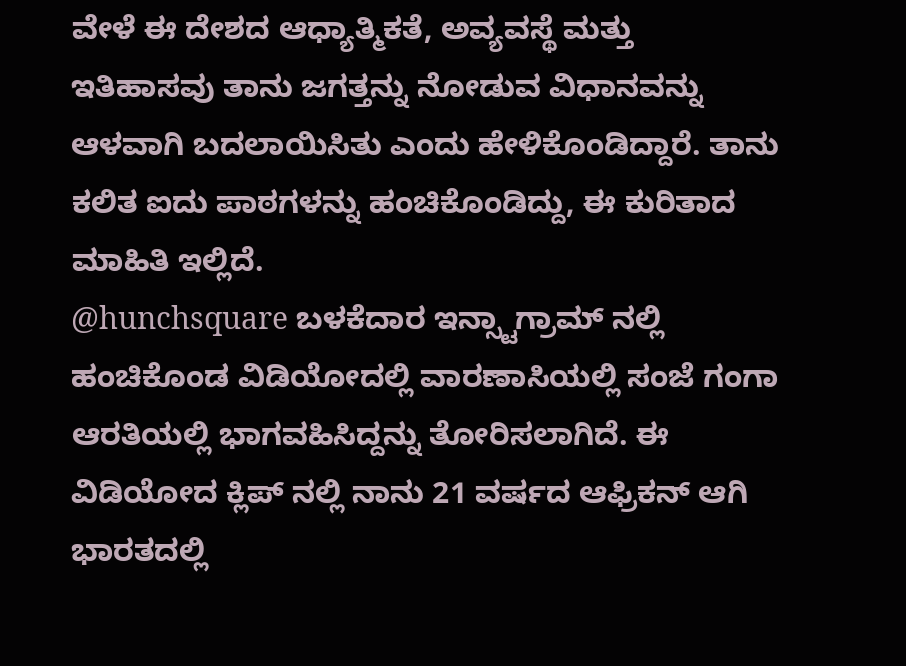ವೇಳೆ ಈ ದೇಶದ ಆಧ್ಯಾತ್ಮಿಕತೆ, ಅವ್ಯವಸ್ಥೆ ಮತ್ತು ಇತಿಹಾಸವು ತಾನು ಜಗತ್ತನ್ನು ನೋಡುವ ವಿಧಾನವನ್ನು ಆಳವಾಗಿ ಬದಲಾಯಿಸಿತು ಎಂದು ಹೇಳಿಕೊಂಡಿದ್ದಾರೆ. ತಾನು ಕಲಿತ ಐದು ಪಾಠಗಳನ್ನು ಹಂಚಿಕೊಂಡಿದ್ದು, ಈ ಕುರಿತಾದ ಮಾಹಿತಿ ಇಲ್ಲಿದೆ.
@hunchsquare ಬಳಕೆದಾರ ಇನ್ಸ್ಟಾಗ್ರಾಮ್ ನಲ್ಲಿ ಹಂಚಿಕೊಂಡ ವಿಡಿಯೋದಲ್ಲಿ ವಾರಣಾಸಿಯಲ್ಲಿ ಸಂಜೆ ಗಂಗಾ ಆರತಿಯಲ್ಲಿ ಭಾಗವಹಿಸಿದ್ದನ್ನು ತೋರಿಸಲಾಗಿದೆ. ಈ ವಿಡಿಯೋದ ಕ್ಲಿಪ್ ನಲ್ಲಿ ನಾನು 21 ವರ್ಷದ ಆಫ್ರಿಕನ್ ಆಗಿ ಭಾರತದಲ್ಲಿ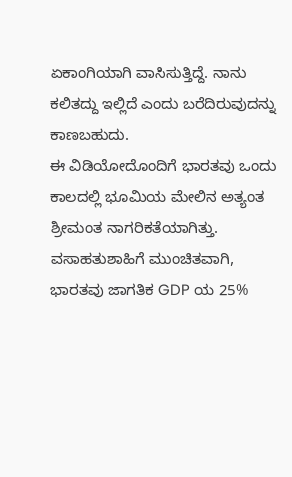ಏಕಾಂಗಿಯಾಗಿ ವಾಸಿಸುತ್ತಿದ್ದೆ. ನಾನು ಕಲಿತದ್ದು ಇಲ್ಲಿದೆ ಎಂದು ಬರೆದಿರುವುದನ್ನು ಕಾಣಬಹುದು.
ಈ ವಿಡಿಯೋದೊಂದಿಗೆ ಭಾರತವು ಒಂದು ಕಾಲದಲ್ಲಿ ಭೂಮಿಯ ಮೇಲಿನ ಅತ್ಯಂತ ಶ್ರೀಮಂತ ನಾಗರಿಕತೆಯಾಗಿತ್ತು. ವಸಾಹತುಶಾಹಿಗೆ ಮುಂಚಿತವಾಗಿ, ಭಾರತವು ಜಾಗತಿಕ GDP ಯ 25%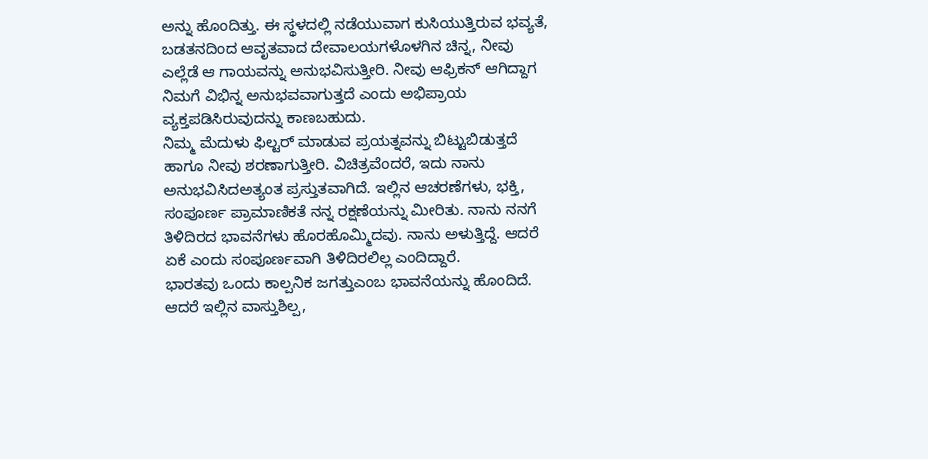ಅನ್ನು ಹೊಂದಿತ್ತು. ಈ ಸ್ಥಳದಲ್ಲಿ ನಡೆಯುವಾಗ ಕುಸಿಯುತ್ತಿರುವ ಭವ್ಯತೆ, ಬಡತನದಿಂದ ಆವೃತವಾದ ದೇವಾಲಯಗಳೊಳಗಿನ ಚಿನ್ನ, ನೀವು ಎಲ್ಲೆಡೆ ಆ ಗಾಯವನ್ನು ಅನುಭವಿಸುತ್ತೀರಿ. ನೀವು ಆಫ್ರಿಕನ್ ಆಗಿದ್ದಾಗ ನಿಮಗೆ ವಿಭಿನ್ನ ಅನುಭವವಾಗುತ್ತದೆ ಎಂದು ಅಭಿಪ್ರಾಯ ವ್ಯಕ್ತಪಡಿಸಿರುವುದನ್ನು ಕಾಣಬಹುದು.
ನಿಮ್ಮ ಮೆದುಳು ಫಿಲ್ಟರ್ ಮಾಡುವ ಪ್ರಯತ್ನವನ್ನು ಬಿಟ್ಟುಬಿಡುತ್ತದೆ ಹಾಗೂ ನೀವು ಶರಣಾಗುತ್ತೀರಿ. ವಿಚಿತ್ರವೆಂದರೆ, ಇದು ನಾನು ಅನುಭವಿಸಿದಅತ್ಯಂತ ಪ್ರಸ್ತುತವಾಗಿದೆ. ಇಲ್ಲಿನ ಆಚರಣೆಗಳು, ಭಕ್ತಿ, ಸಂಪೂರ್ಣ ಪ್ರಾಮಾಣಿಕತೆ ನನ್ನ ರಕ್ಷಣೆಯನ್ನು ಮೀರಿತು. ನಾನು ನನಗೆ ತಿಳಿದಿರದ ಭಾವನೆಗಳು ಹೊರಹೊಮ್ಮಿದವು. ನಾನು ಅಳುತ್ತಿದ್ದೆ. ಆದರೆ ಏಕೆ ಎಂದು ಸಂಪೂರ್ಣವಾಗಿ ತಿಳಿದಿರಲಿಲ್ಲ ಎಂದಿದ್ದಾರೆ.
ಭಾರತವು ಒಂದು ಕಾಲ್ಪನಿಕ ಜಗತ್ತುಎಂಬ ಭಾವನೆಯನ್ನು ಹೊಂದಿದೆ. ಆದರೆ ಇಲ್ಲಿನ ವಾಸ್ತುಶಿಲ್ಪ,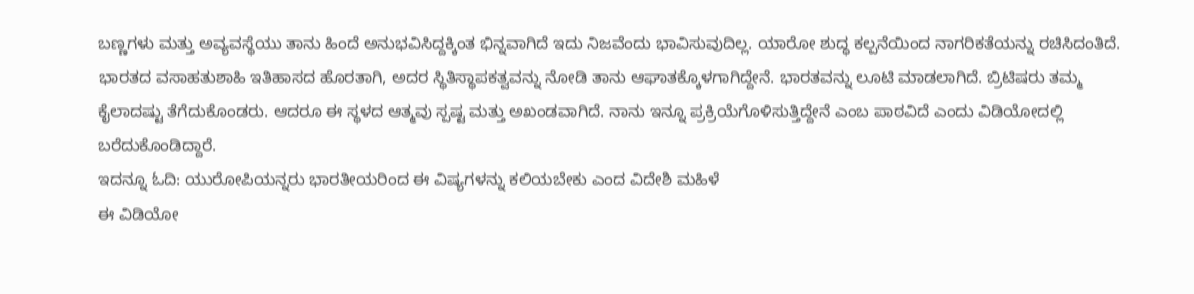ಬಣ್ಣಗಳು ಮತ್ತು ಅವ್ಯವಸ್ಥೆಯು ತಾನು ಹಿಂದೆ ಅನುಭವಿಸಿದ್ದಕ್ಕಿಂತ ಭಿನ್ನವಾಗಿದೆ ಇದು ನಿಜವೆಂದು ಭಾವಿಸುವುದಿಲ್ಲ. ಯಾರೋ ಶುದ್ಧ ಕಲ್ಪನೆಯಿಂದ ನಾಗರಿಕತೆಯನ್ನು ರಚಿಸಿದಂತಿದೆ. ಭಾರತದ ವಸಾಹತುಶಾಹಿ ಇತಿಹಾಸದ ಹೊರತಾಗಿ, ಅದರ ಸ್ಥಿತಿಸ್ಥಾಪಕತ್ವವನ್ನು ನೋಡಿ ತಾನು ಆಘಾತಕ್ಕೊಳಗಾಗಿದ್ದೇನೆ. ಭಾರತವನ್ನು ಲೂಟಿ ಮಾಡಲಾಗಿದೆ. ಬ್ರಿಟಿಷರು ತಮ್ಮ ಕೈಲಾದಷ್ಟು ತೆಗೆದುಕೊಂಡರು. ಆದರೂ ಈ ಸ್ಥಳದ ಆತ್ಮವು ಸ್ಪಷ್ಟ ಮತ್ತು ಅಖಂಡವಾಗಿದೆ. ನಾನು ಇನ್ನೂ ಪ್ರಕ್ರಿಯೆಗೊಳಿಸುತ್ತಿದ್ದೇನೆ ಎಂಬ ಪಾಠವಿದೆ ಎಂದು ವಿಡಿಯೋದಲ್ಲಿ ಬರೆದುಕೊಂಡಿದ್ದಾರೆ.
ಇದನ್ನೂ ಓದಿ: ಯುರೋಪಿಯನ್ನರು ಭಾರತೀಯರಿಂದ ಈ ವಿಷ್ಯಗಳನ್ನು ಕಲಿಯಬೇಕು ಎಂದ ವಿದೇಶಿ ಮಹಿಳೆ
ಈ ವಿಡಿಯೋ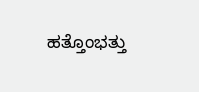ಹತ್ತೊಂಭತ್ತು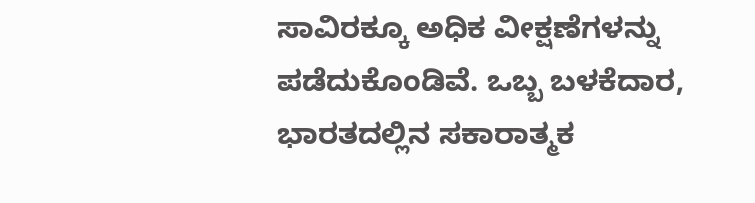ಸಾವಿರಕ್ಕೂ ಅಧಿಕ ವೀಕ್ಷಣೆಗಳನ್ನು ಪಡೆದುಕೊಂಡಿವೆ. ಒಬ್ಬ ಬಳಕೆದಾರ, ಭಾರತದಲ್ಲಿನ ಸಕಾರಾತ್ಮಕ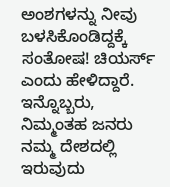ಅಂಶಗಳನ್ನು ನೀವು ಬಳಸಿಕೊಂಡಿದ್ದಕ್ಕೆ ಸಂತೋಷ! ಚಿಯರ್ಸ್ ಎಂದು ಹೇಳಿದ್ದಾರೆ. ಇನ್ನೊಬ್ಬರು, ನಿಮ್ಮಂತಹ ಜನರು ನಮ್ಮ ದೇಶದಲ್ಲಿ ಇರುವುದು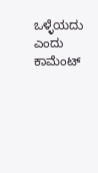ಒಳ್ಳೆಯದು ಎಂದು ಕಾಮೆಂಟ್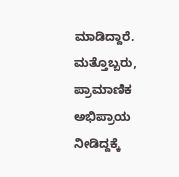ಮಾಡಿದ್ದಾರೆ. ಮತ್ತೊಬ್ಬರು, ಪ್ರಾಮಾಣಿಕ ಅಭಿಪ್ರಾಯ ನೀಡಿದ್ದಕ್ಕೆ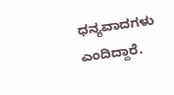ಧನ್ಯವಾದಗಳು ಎಂದಿದ್ದಾರೆ.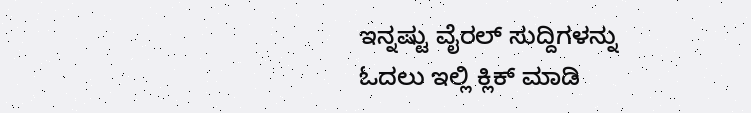ಇನ್ನಷ್ಟು ವೈರಲ್ ಸುದ್ದಿಗಳನ್ನು ಓದಲು ಇಲ್ಲಿ ಕ್ಲಿಕ್ ಮಾಡಿ